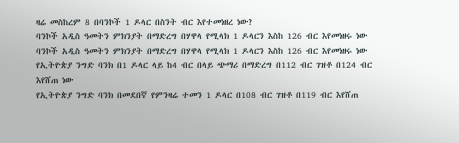ዛሬ መስከረም 8 በባንኮች 1 ዶላር በስንት ብር እየተመነዘረ ነው?
ባንኮች አዲስ ዓመትን ምክንያት በማድረግ በሃዋላ የሚላክ 1 ዶላርን እስከ 126 ብር እየመነዘሩ ነው
ባንኮች አዲስ ዓመትን ምክንያት በማድረግ በሃዋላ የሚላክ 1 ዶላርን እስከ 126 ብር እየመነዘሩ ነው
የኢትዮጵያ ንግድ ባንክ በ1 ዶላር ላይ ከ4 ብር በላይ ጭማሪ በማድረግ በ112 ብር ገዝቶ በ124 ብር እየሸጠ ነው
የኢትዮጵያ ንግድ ባንክ በመደበኛ የምንዛሬ ተመን 1 ዶላር በ108 ብር ገዝቶ በ119 ብር እየሸጠ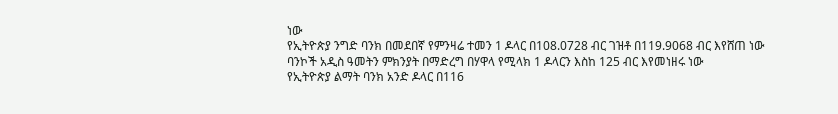ነው
የኢትዮጵያ ንግድ ባንክ በመደበኛ የምንዛሬ ተመን 1 ዶላር በ108.0728 ብር ገዝቶ በ119.9068 ብር እየሸጠ ነው
ባንኮች አዲስ ዓመትን ምክንያት በማድረግ በሃዋላ የሚላክ 1 ዶላርን እስከ 125 ብር እየመነዘሩ ነው
የኢትዮጵያ ልማት ባንክ አንድ ዶላር በ116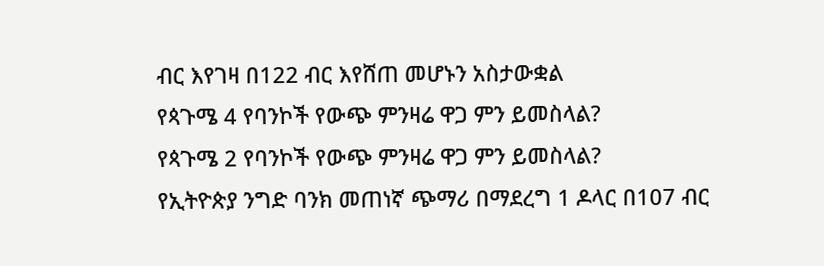ብር እየገዛ በ122 ብር እየሸጠ መሆኑን አስታውቋል
የጳጉሜ 4 የባንኮች የውጭ ምንዛሬ ዋጋ ምን ይመስላል?
የጳጉሜ 2 የባንኮች የውጭ ምንዛሬ ዋጋ ምን ይመስላል?
የኢትዮጵያ ንግድ ባንክ መጠነኛ ጭማሪ በማደረግ 1 ዶላር በ107 ብር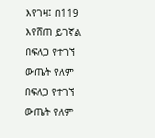እየገዛ፤ በ119 እየሸጠ ይገኛል
በፍለጋ የተገኘ ውጤት የለም
በፍለጋ የተገኘ ውጤት የለም